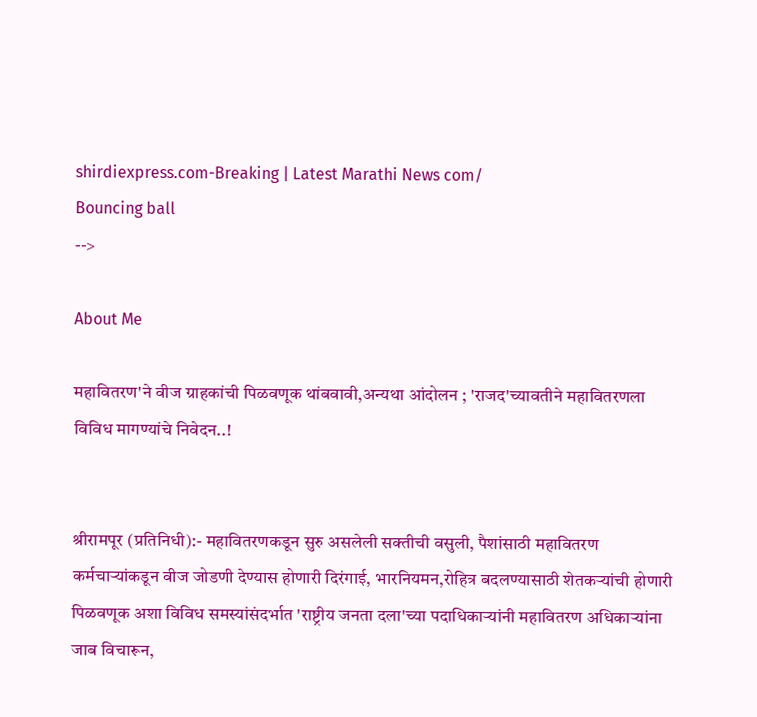shirdiexpress.com-Breaking | Latest Marathi News com/
Bouncing ball
-->

About Me

महावितरण'ने वीज ग्राहकांची पिळवणूक थांबवावी,अन्यथा आंदोलन ; 'राजद'च्यावतीने महावितरणला विविध मागण्यांचे निवेदन..!


श्रीरामपूर (प्रतिनिधी):- महावितरणकडून सुरु असलेली सक्तीची वसुली, पैशांसाठी महावितरण कर्मचाऱ्यांकडून वीज जोडणी देण्यास होणारी दिरंगाई, भारनियमन,रोहित्र बदलण्यासाठी शेतकऱ्यांची होणारी पिळवणूक अशा विविध समस्यांसंदर्भात 'राष्ट्रीय जनता दला'च्या पदाधिकाऱ्यांनी महावितरण अधिकाऱ्यांना जाब विचारून,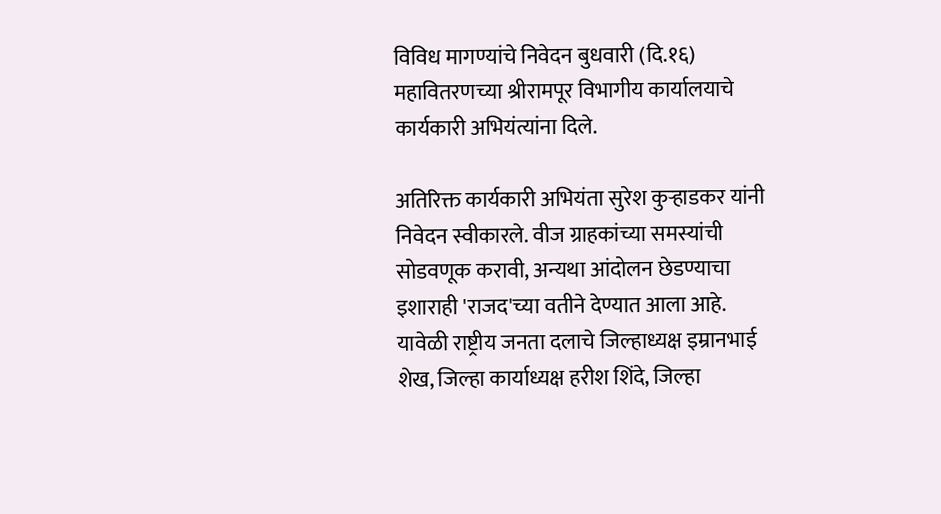विविध मागण्यांचे निवेदन बुधवारी (दि.१६) महावितरणच्या श्रीरामपूर विभागीय कार्यालयाचे कार्यकारी अभियंत्यांना दिले.

अतिरिक्त कार्यकारी अभियंता सुरेश कुऱ्हाडकर यांनी निवेदन स्वीकारले. वीज ग्राहकांच्या समस्यांची सोडवणूक करावी, अन्यथा आंदोलन छेडण्याचा इशाराही 'राजद'च्या वतीने देण्यात आला आहे.
यावेळी राष्ट्रीय जनता दलाचे जिल्हाध्यक्ष इम्रानभाई शेख, जिल्हा कार्याध्यक्ष हरीश शिंदे, जिल्हा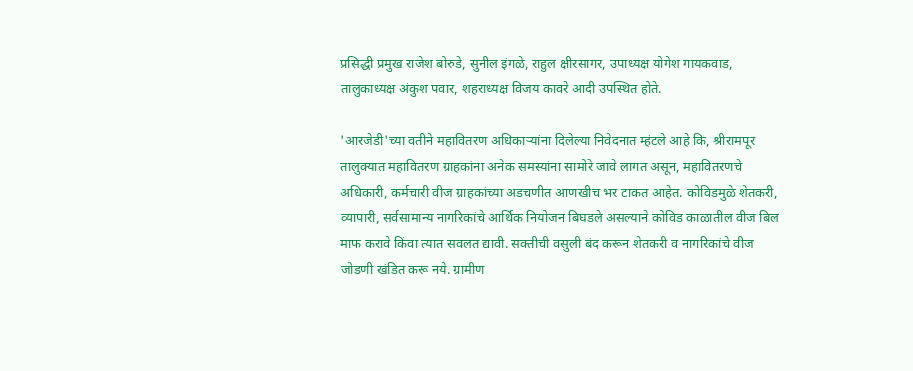प्रसिद्धी प्रमुख राजेश बोरुडे, सुनील इंगळे, राहुल क्षीरसागर, उपाध्यक्ष योगेश गायकवाड, तालुकाध्यक्ष अंकुश पवार, शहराध्यक्ष विजय कावरे आदी उपस्थित होते.

'आरजेडी'च्या वतीने महावितरण अधिकाऱ्यांना दिलेल्या निवेदनात म्हंटले आहे कि, श्रीरामपूर तालुक्यात महावितरण ग्राहकांना अनेक समस्यांना सामोरे जावे लागत असून, महावितरणचे अधिकारी, कर्मचारी वीज ग्राहकांच्या अडचणीत आणखीच भर टाकत आहेत. कोविडमुळे शेतकरी, व्यापारी, सर्वसामान्य नागरिकांचे आर्थिक नियोजन बिघडले असल्याने कोविड काळातील वीज बिल माफ करावे किंवा त्यात सवलत द्यावी. सक्तीची वसुली बंद करून शेतकरी व नागरिकांचे वीज जोडणी खंडित करू नये. ग्रामीण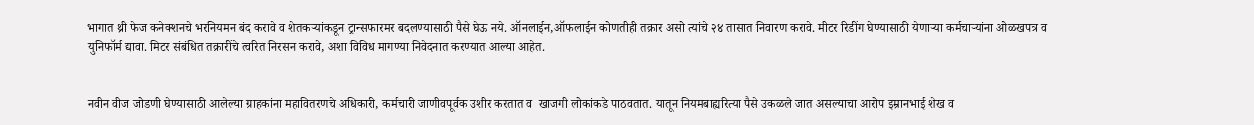भागात थ्री फेज कनेक्शनचे भरनियमन बंद करावे व शेतकऱ्यांकडून ट्रान्सफारमर बदलण्यासाठी पैसे घेऊ नये. ऑनलाईन,ऑफलाईन कोणतीही तक्रार असो त्यांचे २४ तासात निवारण करावे. मीटर रिडींग घेण्यासाठी येणाऱ्या कर्मचाऱ्यांना ओळखपत्र व युनिफॉर्म द्यावा. मिटर संबंधित तक्रारींचे त्वरित निरसन करावे, अशा विविध मागण्या निवेदनात करण्यात आल्या आहेत.


नवीन वीज जोडणी घेण्यासाठी आलेल्या ग्राहकांना महावितरणचे अधिकारी, कर्मचारी जाणीवपूर्वक उशीर करतात व  खाजगी लोकांकडे पाठवतात. यातून नियमबाह्यरित्या पैसे उकळले जात असल्याचा आरोप इम्रानभाई शेख व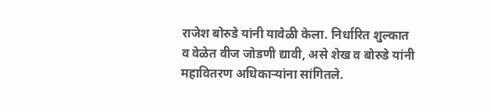राजेश बोरुडे यांनी यावेळी केला. निर्धारित शुल्कात व वेळेत वीज जोडणी द्यावी, असे शेख व बोरुडे यांनी महावितरण अधिकाऱ्यांना सांगितले.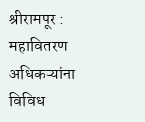श्रीरामपूर : महावितरण अधिकऱ्यांना विविध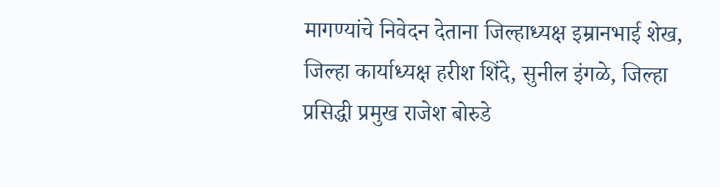मागण्यांचे निवेदन देताना जिल्हाध्यक्ष इम्रानभाई शेख, जिल्हा कार्याध्यक्ष हरीश शिंदे, सुनील इंगळे, जिल्हा प्रसिद्धी प्रमुख राजेश बोरुडे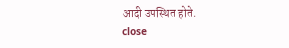आदी उपस्थित होते.
close